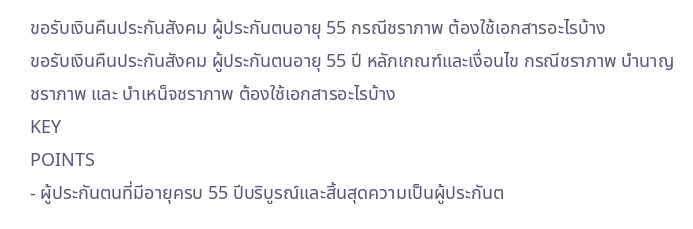ขอรับเงินคืนประกันสังคม ผู้ประกันตนอายุ 55 กรณีชราภาพ ต้องใช้เอกสารอะไรบ้าง
ขอรับเงินคืนประกันสังคม ผู้ประกันตนอายุ 55 ปี หลักเกณฑ์และเงื่อนไข กรณีชราภาพ บำนาญชราภาพ และ บำเหน็จชราภาพ ต้องใช้เอกสารอะไรบ้าง
KEY
POINTS
- ผู้ประกันตนที่มีอายุครบ 55 ปีบริบูรณ์และสิ้นสุดความเป็นผู้ประกันต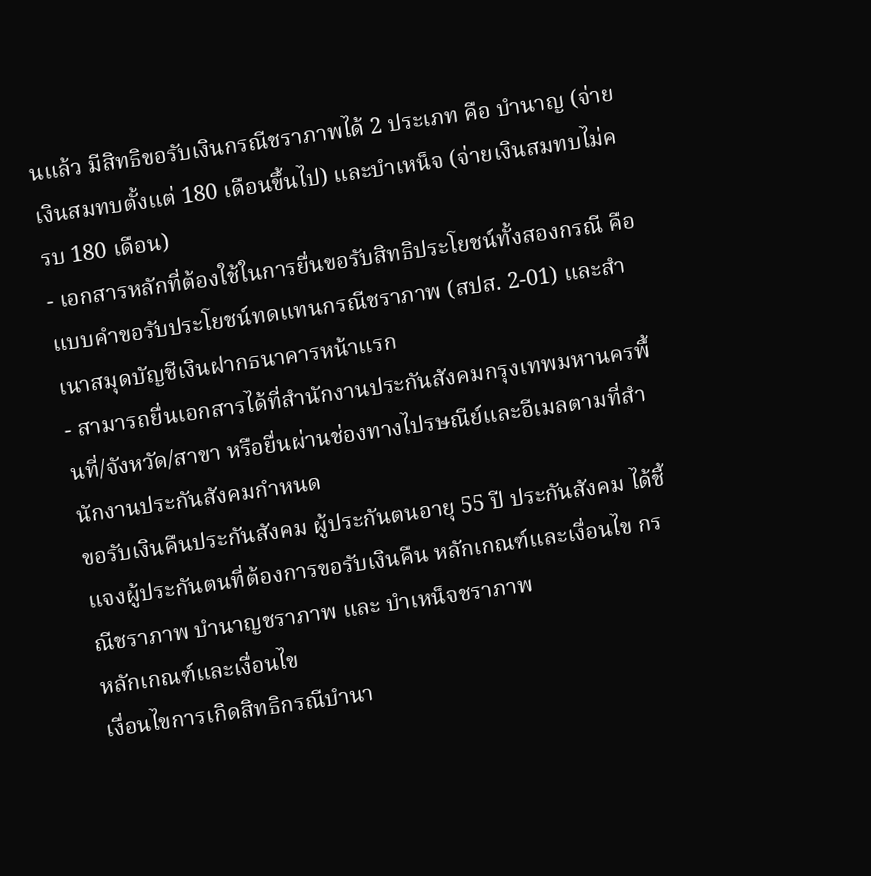นแล้ว มีสิทธิขอรับเงินกรณีชราภาพได้ 2 ประเภท คือ บำนาญ (จ่ายเงินสมทบตั้งแต่ 180 เดือนขึ้นไป) และบำเหน็จ (จ่ายเงินสมทบไม่ครบ 180 เดือน)
- เอกสารหลักที่ต้องใช้ในการยื่นขอรับสิทธิประโยชน์ทั้งสองกรณี คือ แบบคำขอรับประโยชน์ทดแทนกรณีชราภาพ (สปส. 2-01) และสำเนาสมุดบัญชีเงินฝากธนาคารหน้าแรก
- สามารถยื่นเอกสารได้ที่สำนักงานประกันสังคมกรุงเทพมหานครพื้นที่/จังหวัด/สาขา หรือยื่นผ่านช่องทางไปรษณีย์และอีเมลตามที่สำนักงานประกันสังคมกำหนด
ขอรับเงินคืนประกันสังคม ผู้ประกันตนอายุ 55 ปี ประกันสังคม ได้ชี้แจงผู้ประกันตนที่ต้องการขอรับเงินคืน หลักเกณฑ์และเงื่อนไข กรณีชราภาพ บำนาญชราภาพ และ บำเหน็จชราภาพ
หลักเกณฑ์และเงื่อนไข
เงื่อนไขการเกิดสิทธิกรณีบำนา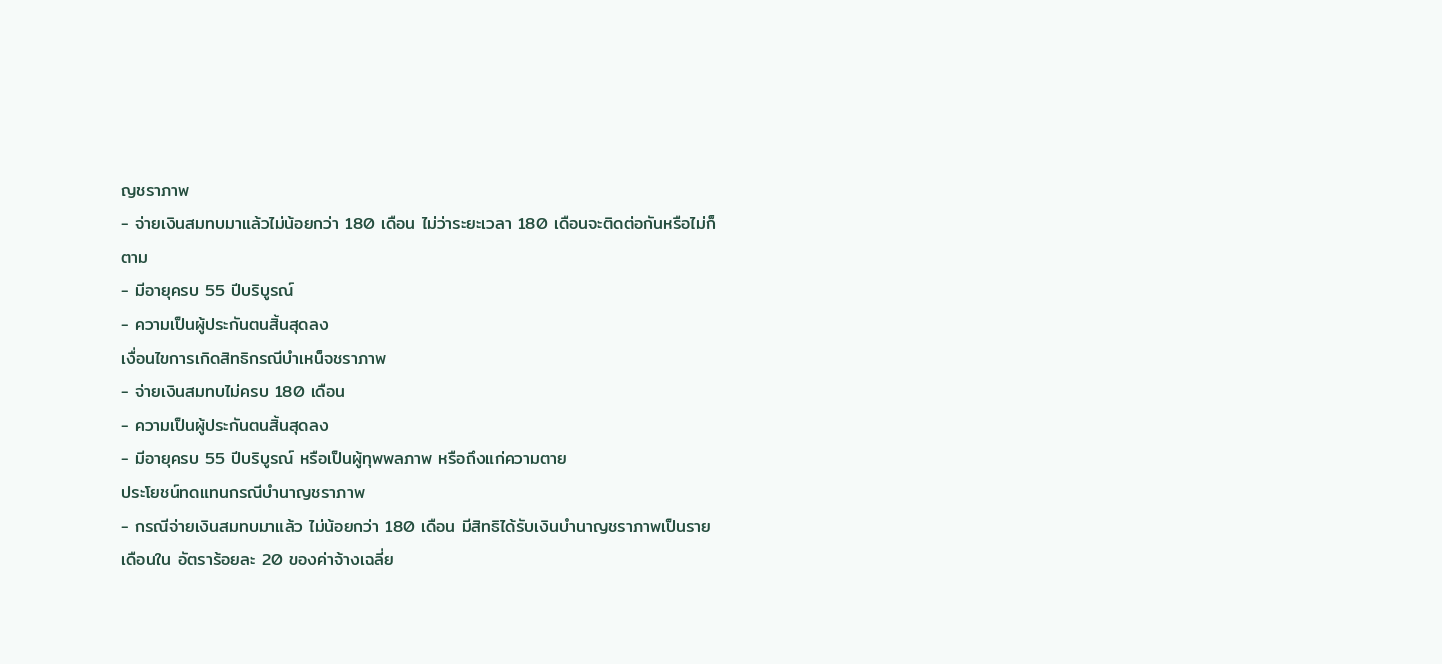ญชราภาพ
- จ่ายเงินสมทบมาแล้วไม่น้อยกว่า 180 เดือน ไม่ว่าระยะเวลา 180 เดือนจะติดต่อกันหรือไม่ก็ตาม
- มีอายุครบ 55 ปีบริบูรณ์
- ความเป็นผู้ประกันตนสิ้นสุดลง
เงื่อนไขการเกิดสิทธิกรณีบำเหน็จชราภาพ
- จ่ายเงินสมทบไม่ครบ 180 เดือน
- ความเป็นผู้ประกันตนสิ้นสุดลง
- มีอายุครบ 55 ปีบริบูรณ์ หรือเป็นผู้ทุพพลภาพ หรือถึงแก่ความตาย
ประโยชน์ทดแทนกรณีบำนาญชราภาพ
- กรณีจ่ายเงินสมทบมาแล้ว ไม่น้อยกว่า 180 เดือน มีสิทธิได้รับเงินบำนาญชราภาพเป็นรายเดือนใน อัตราร้อยละ 20 ของค่าจ้างเฉลี่ย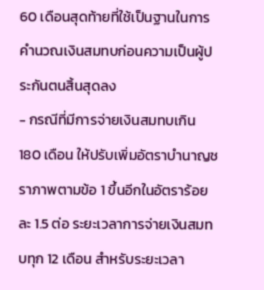60 เดือนสุดท้ายที่ใช้เป็นฐานในการคำนวณเงินสมทบก่อนความเป็นผู้ประกันตนสิ้นสุดลง
- กรณีที่มีการจ่ายเงินสมทบเกิน 180 เดือน ให้ปรับเพิ่มอัตราบำนาญชราภาพตามข้อ 1 ขึ้นอีกในอัตราร้อยละ 1.5 ต่อ ระยะเวลาการจ่ายเงินสมทบทุก 12 เดือน สำหรับระยะเวลา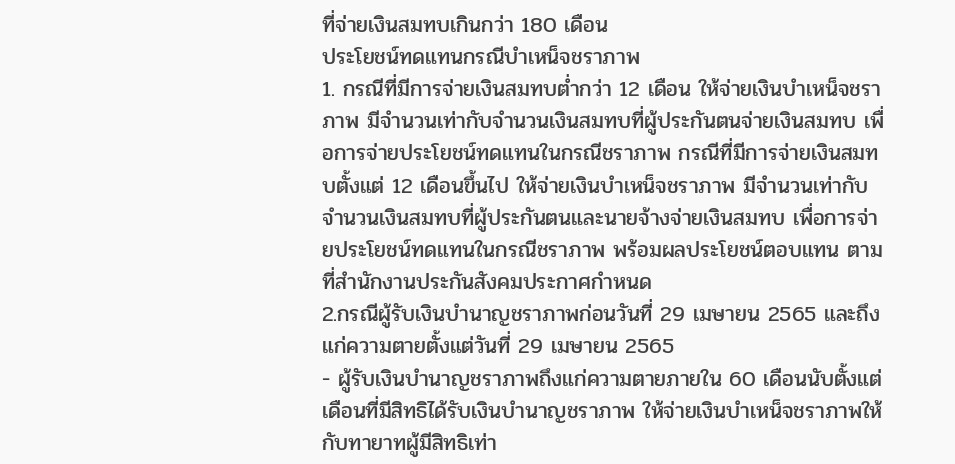ที่จ่ายเงินสมทบเกินกว่า 180 เดือน
ประโยชน์ทดแทนกรณีบำเหน็จชราภาพ
1. กรณีที่มีการจ่ายเงินสมทบต่ำกว่า 12 เดือน ให้จ่ายเงินบำเหน็จชราภาพ มีจำนวนเท่ากับจำนวนเงินสมทบที่ผู้ประกันตนจ่ายเงินสมทบ เพื่อการจ่ายประโยชน์ทดแทนในกรณีชราภาพ กรณีที่มีการจ่ายเงินสมทบตั้งแต่ 12 เดือนขึ้นไป ให้จ่ายเงินบำเหน็จชราภาพ มีจำนวนเท่ากับจำนวนเงินสมทบที่ผู้ประกันตนและนายจ้างจ่ายเงินสมทบ เพื่อการจ่ายประโยชน์ทดแทนในกรณีชราภาพ พร้อมผลประโยชน์ตอบแทน ตามที่สำนักงานประกันสังคมประกาศกำหนด
2.กรณีผู้รับเงินบำนาญชราภาพก่อนวันที่ 29 เมษายน 2565 และถึงแก่ความตายตั้งแต่วันที่ 29 เมษายน 2565
- ผู้รับเงินบำนาญชราภาพถึงแก่ความตายภายใน 60 เดือนนับตั้งแต่เดือนที่มีสิทธิได้รับเงินบำนาญชราภาพ ให้จ่ายเงินบำเหน็จชราภาพให้กับทายาทผู้มีสิทธิเท่า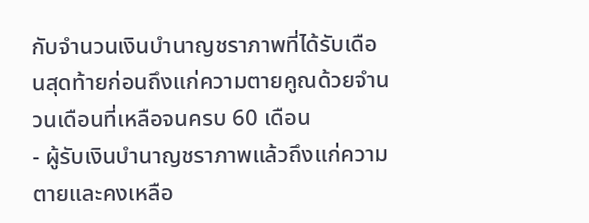กับจำนวนเงินบำนาญชราภาพที่ได้รับเดือนสุดท้ายก่อนถึงแก่ความตายคูณด้วยจำนวนเดือนที่เหลือจนครบ 60 เดือน
- ผู้รับเงินบำนาญชราภาพแล้วถึงแก่ความตายและคงเหลือ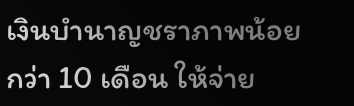เงินบำนาญชราภาพน้อยกว่า 10 เดือน ให้จ่าย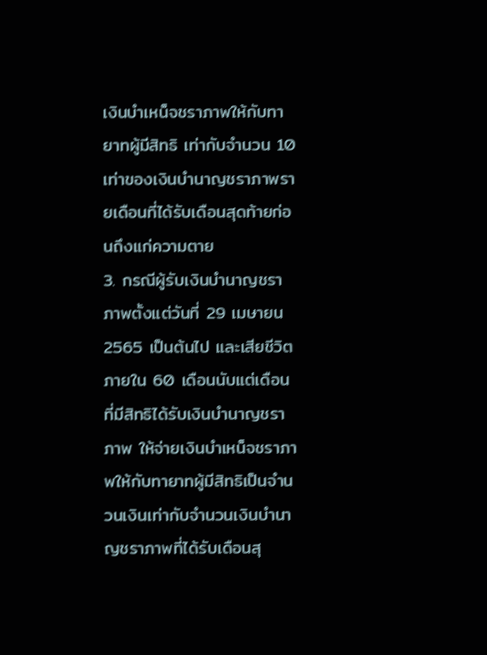เงินบำเหน็จชราภาพให้กับทายาทผู้มีสิทธิ เท่ากับจำนวน 10 เท่าของเงินบำนาญชราภาพรายเดือนที่ได้รับเดือนสุดท้ายก่อนถึงแก่ความตาย
3. กรณีผู้รับเงินบำนาญชราภาพตั้งแต่วันที่ 29 เมษายน 2565 เป็นต้นไป และเสียชีวิตภายใน 60 เดือนนับแต่เดือนที่มีสิทธิได้รับเงินบำนาญชราภาพ ให้จ่ายเงินบำเหน็จชราภาพให้กับทายาทผู้มีสิทธิเป็นจำนวนเงินเท่ากับจำนวนเงินบำนาญชราภาพที่ได้รับเดือนสุ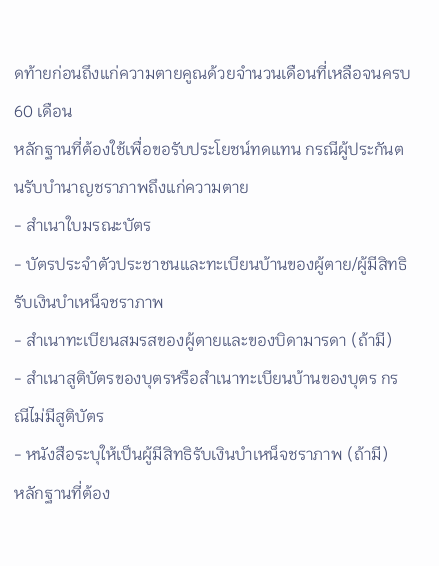ดท้ายก่อนถึงแก่ความตายคูณด้วยจำนวนเดือนที่เหลือจนครบ 60 เดือน
หลักฐานที่ต้องใช้เพื่อขอรับประโยชน์ทดแทน กรณีผู้ประกันตนรับบำนาญชราภาพถึงแก่ความตาย
- สำเนาใบมรณะบัตร
- บัตรประจำตัวประชาชนและทะเบียนบ้านของผู้ตาย/ผู้มีสิทธิรับเงินบำเหน็จชราภาพ
- สำเนาทะเบียนสมรสของผู้ตายและของบิดามารดา (ถ้ามี)
- สำเนาสูติบัตรของบุตรหรือสำเนาทะเบียนบ้านของบุตร กรณีไม่มีสูติบัตร
- หนังสือระบุให้เป็นผู้มีสิทธิรับเงินบำเหน็จชราภาพ (ถ้ามี)
หลักฐานที่ต้อง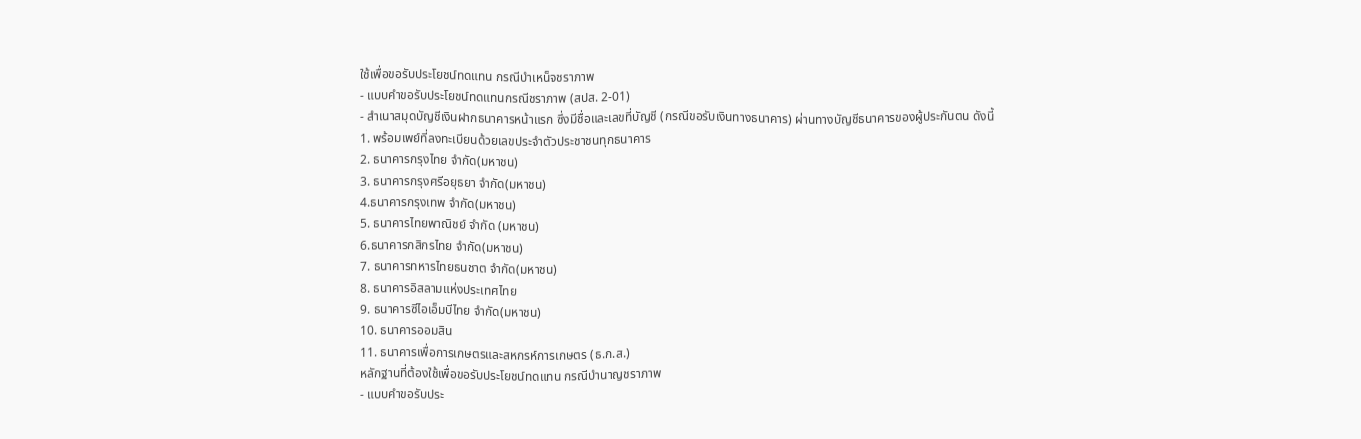ใช้เพื่อขอรับประโยชน์ทดแทน กรณีบำเหน็จชราภาพ
- แบบคำขอรับประโยชน์ทดแทนกรณีชราภาพ (สปส. 2-01)
- สำเนาสมุดบัญชีเงินฝากธนาคารหน้าแรก ซึ่งมีชื่อและเลขที่บัญชี (กรณีขอรับเงินทางธนาคาร) ผ่านทางบัญชีธนาคารของผู้ประกันตน ดังนี้
1. พร้อมเพย์ที่ลงทะเบียนด้วยเลขประจำตัวประชาชนทุกธนาคาร
2. ธนาคารกรุงไทย จำกัด(มหาชน)
3. ธนาคารกรุงศรีอยุธยา จำกัด(มหาชน)
4.ธนาคารกรุงเทพ จำกัด(มหาชน)
5. ธนาคารไทยพาณิชย์ จำกัด (มหาชน)
6.ธนาคารกสิกรไทย จำกัด(มหาชน)
7. ธนาคารทหารไทยธนชาต จำกัด(มหาชน)
8. ธนาคารอิสลามแห่งประเทศไทย
9. ธนาคารซีไอเอ็มบีไทย จำกัด(มหาชน)
10. ธนาคารออมสิน
11. ธนาคารเพื่อการเกษตรและสหกรห์การเกษตร (ธ.ก.ส.)
หลักฐานที่ต้องใช้เพื่อขอรับประโยชน์ทดแทน กรณีบำนาญชราภาพ
- แบบคำขอรับประ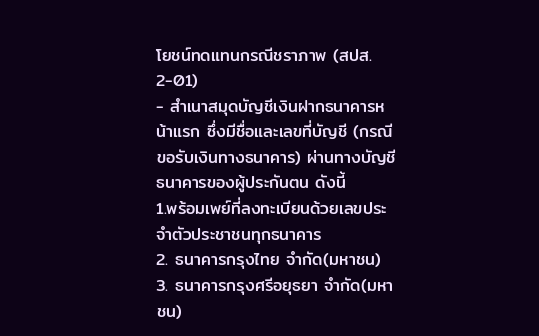โยชน์ทดแทนกรณีชราภาพ (สปส. 2-01)
- สำเนาสมุดบัญชีเงินฝากธนาคารหน้าแรก ซึ่งมีชื่อและเลขที่บัญชี (กรณีขอรับเงินทางธนาคาร) ผ่านทางบัญชีธนาคารของผู้ประกันตน ดังนี้
1.พร้อมเพย์ที่ลงทะเบียนด้วยเลขประจำตัวประชาชนทุกธนาคาร
2. ธนาคารกรุงไทย จำกัด(มหาชน)
3. ธนาคารกรุงศรีอยุธยา จำกัด(มหาชน)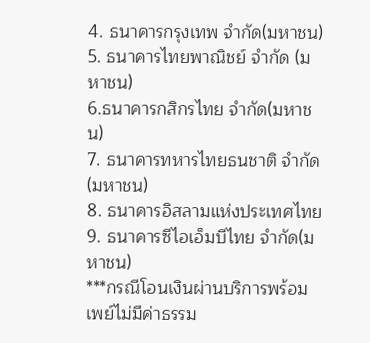4. ธนาคารกรุงเทพ จำกัด(มหาชน)
5. ธนาคารไทยพาณิชย์ จำกัด (มหาชน)
6.ธนาคารกสิกรไทย จำกัด(มหาชน)
7. ธนาคารทหารไทยธนชาติ จำกัด(มหาชน)
8. ธนาคารอิสลามแห่งประเทศไทย
9. ธนาคารซีไอเอ็มบีไทย จำกัด(มหาชน)
***กรณีโอนเงินผ่านบริการพร้อมเพย์ไม่มีค่าธรรม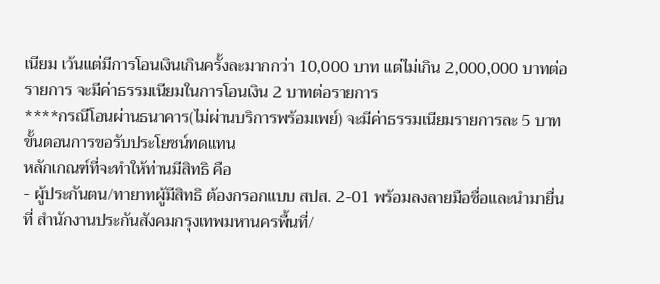เนียม เว้นแต่มีการโอนเงินเกินครั้งละมากกว่า 10,000 บาท แต่ไม่เกิน 2,000,000 บาทต่อรายการ จะมีค่าธรรมเนียมในการโอนเงิน 2 บาทต่อรายการ
****กรณีโอนผ่านธนาคาร(ไม่ผ่านบริการพร้อมเพย์) จะมีค่าธรรมเนียมรายการละ 5 บาท
ขั้นตอนการขอรับประโยชน์ทดแทน
หลักเกณฑ์ที่จะทำให้ท่านมีสิทธิ คือ
- ผู้ประกันตน/ทายาทผู้มีสิทธิ ต้องกรอกแบบ สปส. 2-01 พร้อมลงลายมือชื่อและนำมายื่นที่ สำนักงานประกันสังคมกรุงเทพมหานครพื้นที่/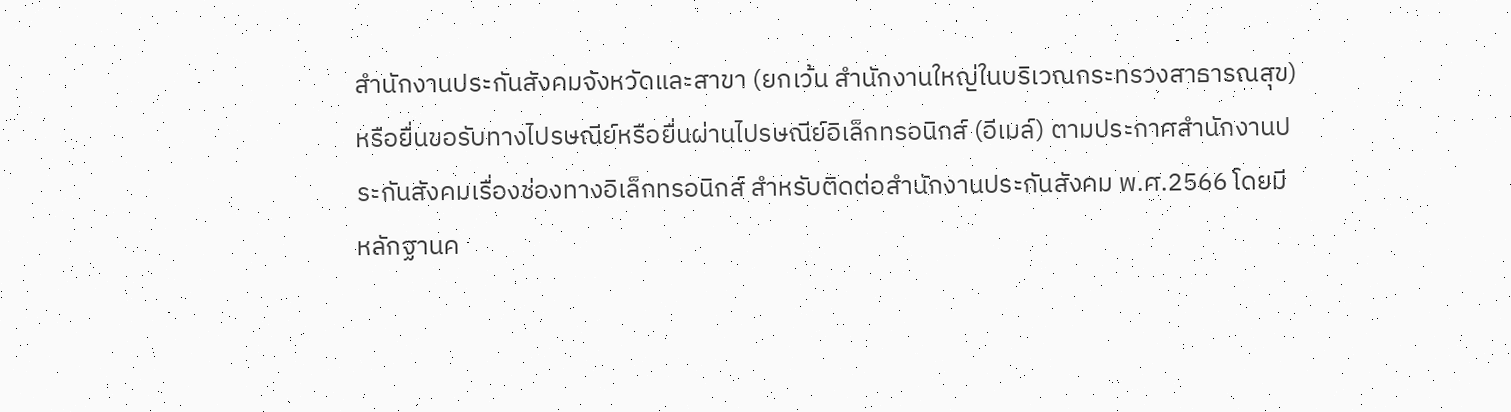สำนักงานประกันสังคมจังหวัดและสาขา (ยกเว้น สำนักงานใหญ่ในบริเวณกระทรวงสาธารณสุข) หรือยื่นขอรับทางไปรษณีย์หรือยื่นผ่านไปรษณีย์อิเล็กทรอนิกส์ (อีเมล์) ตามประกาศสำนักงานประกันสังคมเรื่องช่องทางอิเล็กทรอนิกส์ สำหรับติดต่อสำนักงานประกันสังคม พ.ศ.2566 โดยมีหลักฐานค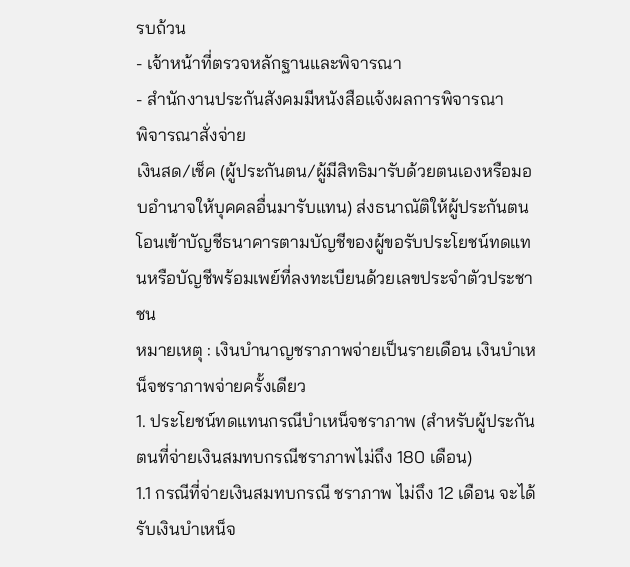รบถ้วน
- เจ้าหน้าที่ตรวจหลักฐานและพิจารณา
- สำนักงานประกันสังคมมีหนังสือแจ้งผลการพิจารณา
พิจารณาสั่งจ่าย
เงินสด/เช็ค (ผู้ประกันตน/ผู้มีสิทธิมารับด้วยตนเองหรือมอบอำนาจให้บุคคลอื่นมารับแทน) ส่งธนาณัติให้ผู้ประกันตน โอนเข้าบัญชีธนาคารตามบัญชีของผู้ขอรับประโยชน์ทดแทนหรือบัญชีพร้อมเพย์ที่ลงทะเบียนด้วยเลขประจำตัวประชาชน
หมายเหตุ : เงินบำนาญชราภาพจ่ายเป็นรายเดือน เงินบำเหน็จชราภาพจ่ายครั้งเดียว
1. ประโยชน์ทดแทนกรณีบำเหน็จชราภาพ (สำหรับผู้ประกันตนที่จ่ายเงินสมทบกรณีชราภาพไม่ถึง 180 เดือน)
1.1 กรณีที่จ่ายเงินสมทบกรณี ชราภาพ ไม่ถึง 12 เดือน จะได้รับเงินบำเหน็จ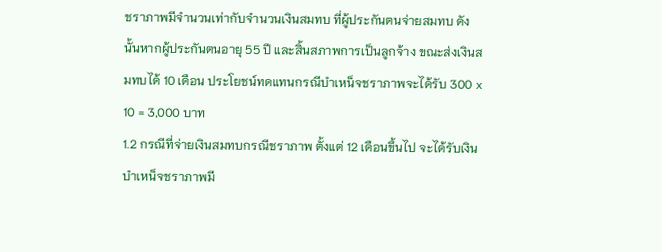ชราภาพมีจำนวนเท่ากับจำนวนเงินสมทบ ที่ผู้ประกันตนจ่ายสมทบ ดังนั้นหากผู้ประกันตนอายุ 55 ปี และสิ้นสภาพการเป็นลูกจ้าง ขณะส่งเงินสมทบได้ 10 เดือน ประโยชน์ทดแทนกรณีบำเหน็จชราภาพจะได้รับ 300 x 10 = 3,000 บาท
1.2 กรณีที่จ่ายเงินสมทบกรณีชราภาพ ตั้งแต่ 12 เดือนขึ้นไป จะได้รับเงินบำเหน็จชราภาพมี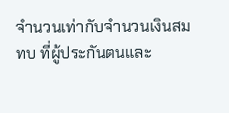จำนวนเท่ากับจำนวนเงินสมทบ ที่ผู้ประกันตนและ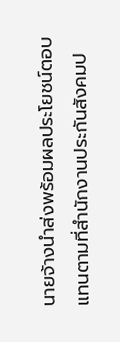นายจ้างนำส่งพร้อมผลประโยชน์ตอบแทนตามที่สำนักงานประกันสังคมป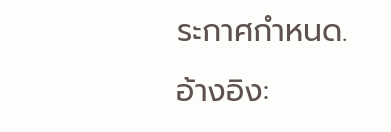ระกาศกำหนด.
อ้างอิง: